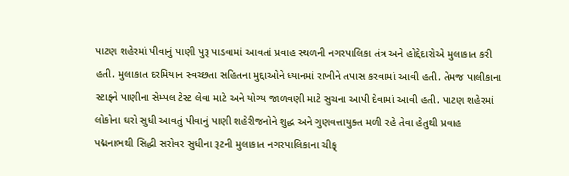પાટણ શહેરમાં પીવાનું પાણી પુરૂ પાડવામાં આવતાં પ્રવાહ સ્થળની નગરપાલિકા તંત્ર અને હોદ્દેદારોએ મુલાકાત કરી હતી. મુલાકાત દરમિયાન સ્વચ્છતા સહિતના મુદ્દાઓને ધ્યાનમાં રાખીને તપાસ કરવામાં આવી હતી. તેમજ પાલીકાના સ્ટાફ્ને પાણીના સેમ્પલ ટેસ્ટ લેવા માટે અને યોગ્ય જાળવણી માટે સુચના આપી દેવામાં આવી હતી. પાટણ શહેરમાં લોકોના ઘરો સુધી આવતું પીવાનું પાણી શહેરીજનોને શુદ્ધ અને ગુણવત્તાયુક્ત મળી રહે તેવા હેતુથી પ્રવાહ પદ્મનાભથી સિદ્ધી સરોવર સુધીના રૂટની મુલાકાત નગરપાલિકાના ચીફ્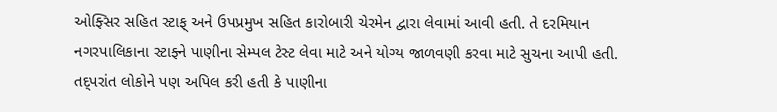ઓફ્સિર સહિત સ્ટાફ્ અને ઉપપ્રમુખ સહિત કારોબારી ચેરમેન દ્વારા લેવામાં આવી હતી. તે દરમિયાન નગરપાલિકાના સ્ટાફ્ને પાણીના સેમ્પલ ટેસ્ટ લેવા માટે અને યોગ્ય જાળવણી કરવા માટે સુચના આપી હતી. તદ્પરાંત લોકોને પણ અપિલ કરી હતી કે પાણીના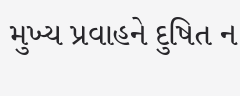મુખ્ય પ્રવાહને દુષિત ન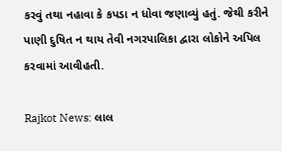કરવું તથા નહાવા કે કપડા ન ધોવા જણાવ્યું હતું. જેથી કરીને પાણી દુષિત ન થાય તેવી નગરપાલિકા દ્વારા લોકોને અપિલ કરવામાં આવીહતી.

Rajkot News: લાલ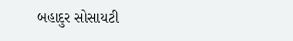બહાદુર સોસાયટી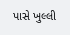પાસે ખુલ્લી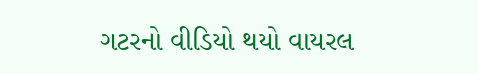ગટરનો વીડિયો થયો વાયરલ